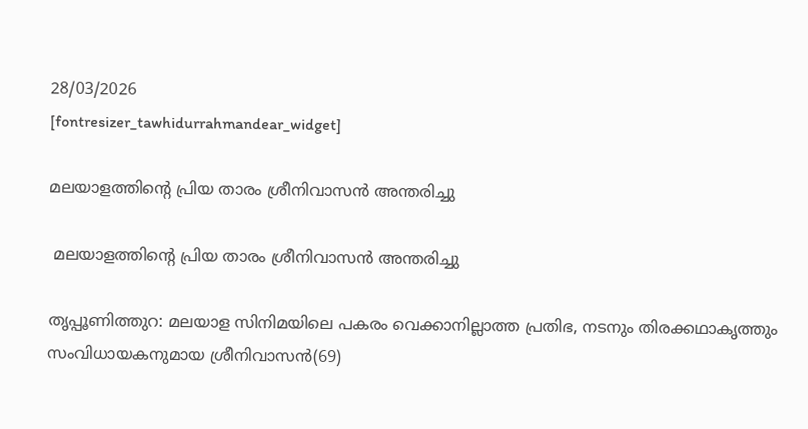28/03/2026
[fontresizer_tawhidurrahmandear_widget]

മലയാളത്തിന്റെ പ്രിയ താരം ശ്രീനിവാസൻ അന്തരിച്ചു

 മലയാളത്തിന്റെ പ്രിയ താരം ശ്രീനിവാസൻ അന്തരിച്ചു

തൃപ്പൂണിത്തുറ: മലയാള സിനിമയിലെ പകരം വെക്കാനില്ലാത്ത പ്രതിഭ, നടനും തിരക്കഥാകൃത്തും സംവിധായകനുമായ ശ്രീനിവാസൻ(69)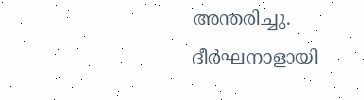അന്തരിച്ചു. ദീർഘനാളായി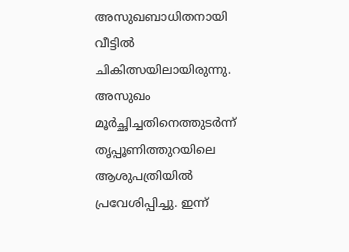അസുഖബാധിതനായി വീട്ടിൽ ചികിത്സയിലായിരുന്നു. അസുഖം മൂർച്ഛിച്ചതിനെത്തുടർന്ന് തൃപ്പൂണിത്തുറയിലെ ആശുപത്രിയിൽ പ്രവേശിപ്പിച്ചു. ഇന്ന്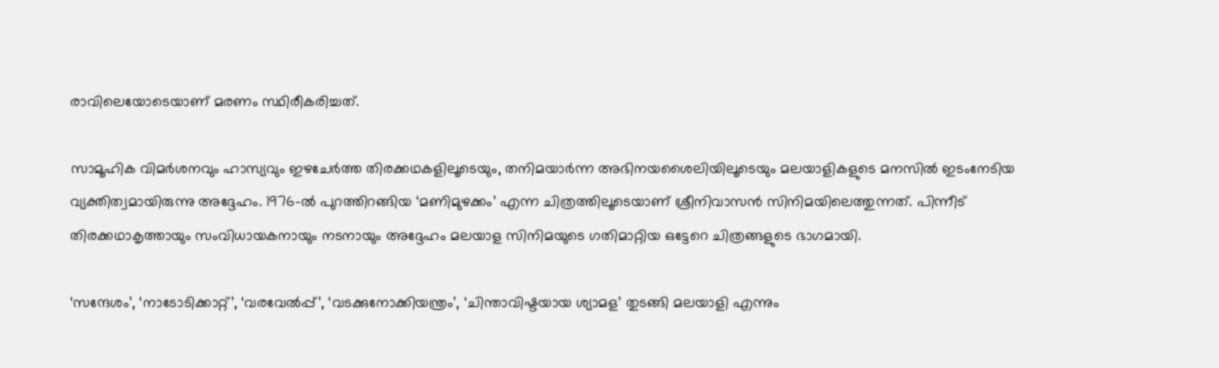രാവിലെയോടെയാണ് മരണം സ്ഥിരീകരിച്ചത്.

സാമൂഹിക വിമർശനവും ഹാസ്യവും ഇഴചേർത്ത തിരക്കഥകളിലൂടെയും, തനിമയാർന്ന അഭിനയശൈലിയിലൂടെയും മലയാളികളുടെ മനസിൽ ഇടംനേടിയ വ്യക്തിത്വമായിരുന്നു അദ്ദേഹം. 1976-ൽ പുറത്തിറങ്ങിയ ‘മണിമുഴക്കം’ എന്ന ചിത്രത്തിലൂടെയാണ് ശ്രീനിവാസൻ സിനിമയിലെത്തുന്നത്. പിന്നീട് തിരക്കഥാകൃത്തായും സംവിധായകനായും നടനായും അദ്ദേഹം മലയാള സിനിമയുടെ ഗതിമാറ്റിയ ഒട്ടേറെ ചിത്രങ്ങളുടെ ഭാഗമായി.

‘സന്ദേശം’, ‘നാടോടിക്കാറ്റ്’, ‘വരവേൽപ്പ്’, ‘വടക്കുനോക്കിയന്ത്രം’, ‘ചിന്താവിഷ്ടയായ ശ്യാമള’ തുടങ്ങി മലയാളി എന്നും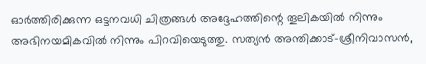ഓർത്തിരിക്കുന്ന ഒട്ടനവധി ചിത്രങ്ങൾ അദ്ദേഹത്തിന്റെ തൂലികയിൽ നിന്നും അഭിനയമികവിൽ നിന്നും പിറവിയെടുത്തു. സത്യൻ അന്തിക്കാട്-ശ്രീനിവാസൻ,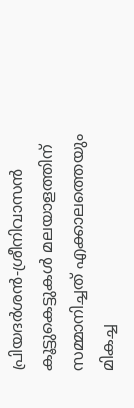പ്രിയദർശൻ-ശ്രീനിവാസൻ കൂട്ടുകെട്ടുകൾ മലയാളത്തിന് സമ്മാനിച്ചത് എക്കാലത്തെയും മികച്ച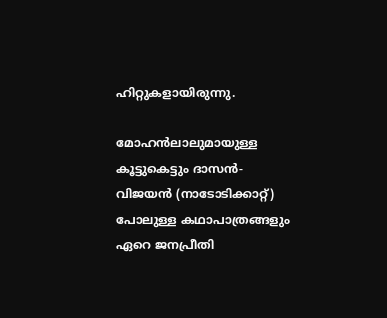ഹിറ്റുകളായിരുന്നു.

മോഹൻലാലുമായുള്ള കൂട്ടുകെട്ടും ദാസൻ-വിജയൻ (നാടോടിക്കാറ്റ്) പോലുള്ള കഥാപാത്രങ്ങളും ഏറെ ജനപ്രീതി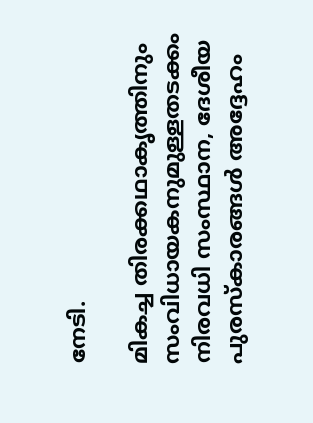നേടി.

മികച്ച തിരക്കഥാകൃത്തിനും സംവിധായകനുമുള്ളതടക്കം നിരവധി സംസ്ഥാന, ദേശീയ പുരസ്കാരങ്ങൾ അദ്ദേഹം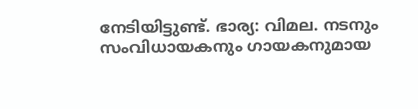നേടിയിട്ടുണ്ട്. ഭാര്യ: വിമല. നടനും സംവിധായകനും ഗായകനുമായ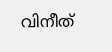വിനീത്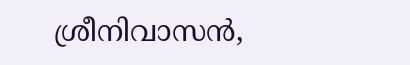ശ്രീനിവാസൻ,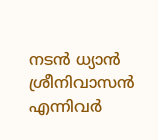നടൻ ധ്യാൻ ശ്രീനിവാസൻ എന്നിവർ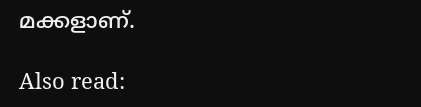മക്കളാണ്.

Also read: